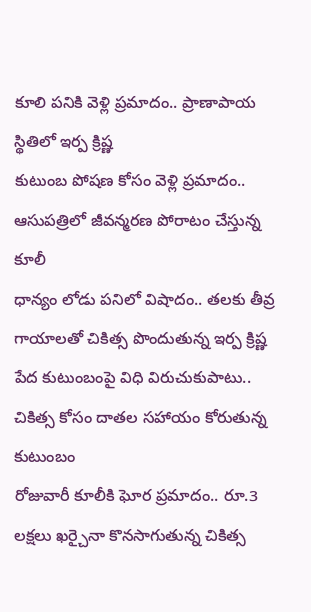కూలి పనికి వెళ్లి ప్రమాదం.. ప్రాణాపాయ స్థితిలో ఇర్ప క్రిష్ణ
కుటుంబ పోషణ కోసం వెళ్లి ప్రమాదం.. ఆసుపత్రిలో జీవన్మరణ పోరాటం చేస్తున్న కూలీ
ధాన్యం లోడు పనిలో విషాదం.. తలకు తీవ్ర గాయాలతో చికిత్స పొందుతున్న ఇర్ప క్రిష్ణ
పేద కుటుంబంపై విధి విరుచుకుపాటు.. చికిత్స కోసం దాతల సహాయం కోరుతున్న కుటుంబం
రోజువారీ కూలీకి ఘోర ప్రమాదం.. రూ.3 లక్షలు ఖర్చైనా కొనసాగుతున్న చికిత్స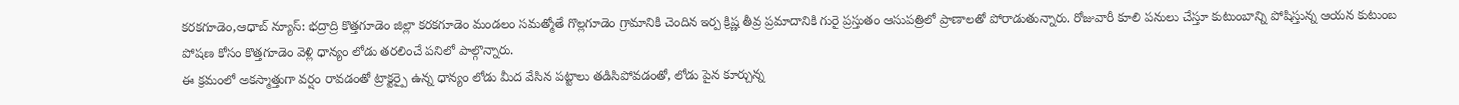కరకగూడెం,ఆధాబ్ న్యూస్: భద్రాద్రి కొత్తగూడెం జిల్లా కరకగూడెం మండలం సమత్మోతే గొల్లగూడెం గ్రామానికి చెందిన ఇర్ప క్రిష్ణ తీవ్ర ప్రమాదానికి గురై ప్రస్తుతం ఆసుపత్రిలో ప్రాణాలతో పోరాడుతున్నారు. రోజువారీ కూలి పనులు చేస్తూ కుటుంబాన్ని పోషిస్తున్న ఆయన కుటుంబ పోషణ కోసం కొత్తగూడెం వెళ్లి ధాన్యం లోడు తరలించే పనిలో పాల్గొన్నారు.
ఈ క్రమంలో అకస్మాత్తుగా వర్షం రావడంతో ట్రాక్టర్పై ఉన్న ధాన్యం లోడు మీద వేసిన పట్టాలు తడిసిపోవడంతో, లోడు పైన కూర్చున్న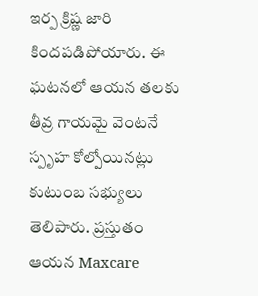ఇర్ప క్రిష్ణ జారి కిందపడిపోయారు. ఈ ఘటనలో ఆయన తలకు తీవ్ర గాయమై వెంటనే స్పృహ కోల్పోయినట్లు కుటుంబ సభ్యులు తెలిపారు. ప్రస్తుతం ఆయన Maxcare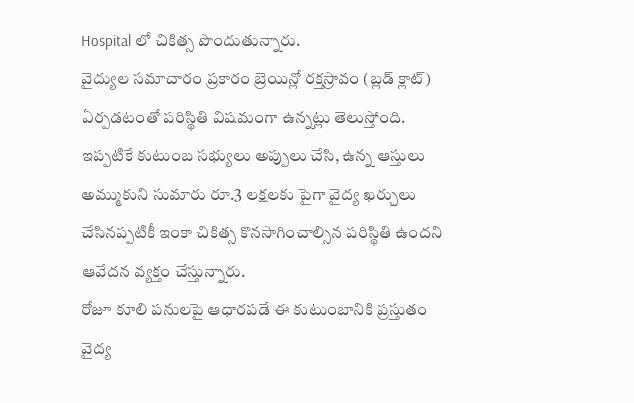Hospital లో చికిత్స పొందుతున్నారు.
వైద్యుల సమాచారం ప్రకారం బ్రెయిన్లో రక్తస్రావం (బ్లడ్ క్లాట్) ఏర్పడటంతో పరిస్థితి విషమంగా ఉన్నట్లు తెలుస్తోంది. ఇప్పటికే కుటుంబ సభ్యులు అప్పులు చేసి, ఉన్న ఆస్తులు అమ్ముకుని సుమారు రూ.3 లక్షలకు పైగా వైద్య ఖర్చులు చేసినప్పటికీ ఇంకా చికిత్స కొనసాగించాల్సిన పరిస్థితి ఉందని ఆవేదన వ్యక్తం చేస్తున్నారు.
రోజూ కూలి పనులపై ఆధారపడే ఈ కుటుంబానికి ప్రస్తుతం వైద్య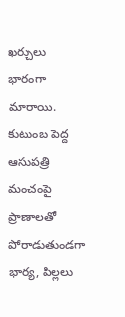ఖర్చులు భారంగా మారాయి. కుటుంబ పెద్ద ఆసుపత్రి మంచంపై ప్రాణాలతో పోరాడుతుండగా భార్య, పిల్లలు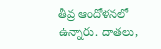తీవ్ర ఆందోళనలో ఉన్నారు. దాతలు,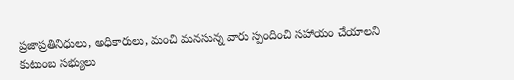ప్రజాప్రతినిధులు, అధికారులు, మంచి మనసున్న వారు స్పందించి సహాయం చేయాలని కుటుంబ సభ్యులు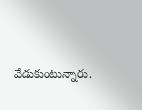వేడుకుంటున్నారు.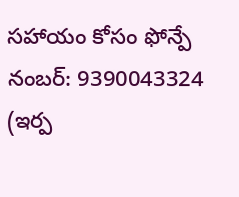సహాయం కోసం ఫోన్పే నంబర్: 9390043324 (ఇర్ప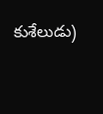కుశేలుడు)